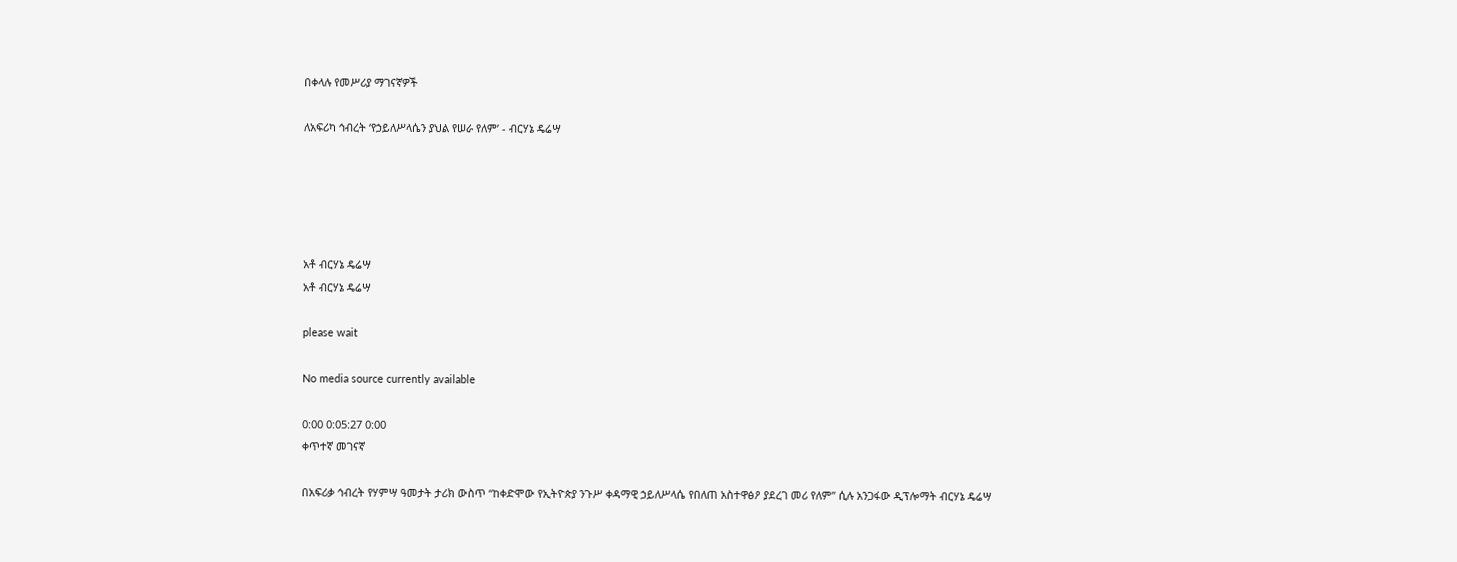በቀላሉ የመሥሪያ ማገናኛዎች

ለአፍሪካ ኅብረት ‘የኃይለሥላሴን ያህል የሠራ የለም’ - ብርሃኔ ዴሬሣ





አቶ ብርሃኔ ዴሬሣ
አቶ ብርሃኔ ዴሬሣ

please wait

No media source currently available

0:00 0:05:27 0:00
ቀጥተኛ መገናኛ

በአፍሪቃ ኅብረት የሃምሣ ዓመታት ታሪክ ውስጥ “ከቀድሞው የኢትዮጵያ ንጉሥ ቀዳማዊ ኃይለሥላሴ የበለጠ አስተዋፅዖ ያደረገ መሪ የለም” ሲሉ አንጋፋው ዲፕሎማት ብርሃኔ ዴሬሣ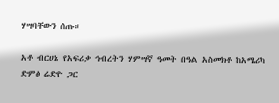ሃሣባቸውን ሰጡ።

አቶ ብርሀኔ የአፍሪቃ ኅብረትን ሃምሣኛ ዓመት በዓል አስመክቶ ከአሜሪካ ድምፅ ሬድዮ ጋር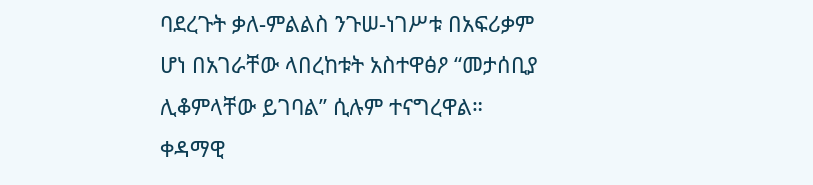ባደረጉት ቃለ-ምልልስ ንጉሠ-ነገሥቱ በአፍሪቃም ሆነ በአገራቸው ላበረከቱት አስተዋፅዖ “መታሰቢያ ሊቆምላቸው ይገባል” ሲሉም ተናግረዋል።
ቀዳማዊ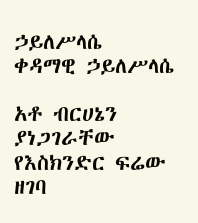ኃይለሥላሴ
ቀዳማዊ ኃይለሥላሴ

አቶ ብርሀኔን ያነጋገራቸው የእስክንድር ፍሬው ዘገባ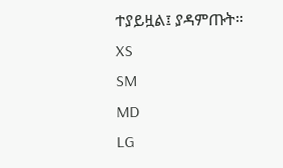ተያይዟል፤ ያዳምጡት።
XS
SM
MD
LG